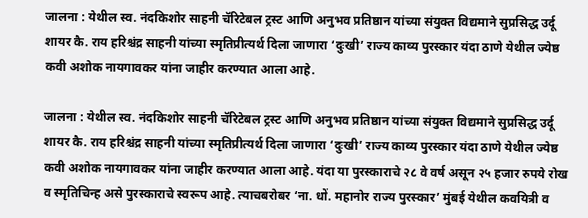जालना : येथील स्व. नंदकिशोर साहनी चॅरिटेबल ट्रस्ट आणि अनुभव प्रतिष्ठान यांच्या संयुक्त विद्यमाने सुप्रसिद्ध उर्दू शायर कै. राय हरिश्चंद्र साहनी यांच्या स्मृतिप्रीत्यर्थ दिला जाणारा ‘दुःखी’ राज्य काव्य पुरस्कार यंदा ठाणे येथील ज्येष्ठ कवी अशोक नायगावकर यांना जाहीर करण्यात आला आहे.

जालना : येथील स्व. नंदकिशोर साहनी चॅरिटेबल ट्रस्ट आणि अनुभव प्रतिष्ठान यांच्या संयुक्त विद्यमाने सुप्रसिद्ध उर्दू शायर कै. राय हरिश्चंद्र साहनी यांच्या स्मृतिप्रीत्यर्थ दिला जाणारा ‘दुःखी’ राज्य काव्य पुरस्कार यंदा ठाणे येथील ज्येष्ठ कवी अशोक नायगावकर यांना जाहीर करण्यात आला आहे. यंदा या पुरस्काराचे २८ वे वर्ष असून २५ हजार रुपये रोख व स्मृतिचिन्ह असे पुरस्काराचे स्वरूप आहे. त्याचबरोबर ‘ना. धों. महानोर राज्य पुरस्कार’ मुंबई येथील कवयित्री व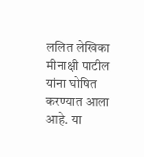ललित लेखिका मीनाक्षी पाटील यांना घोषित करण्यात आला आहे. या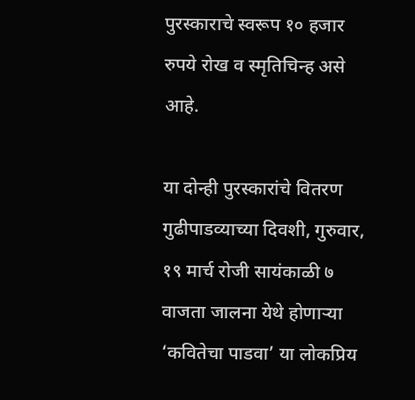पुरस्काराचे स्वरूप १० हजार रुपये रोख व स्मृतिचिन्ह असे आहे.

या दोन्ही पुरस्कारांचे वितरण गुढीपाडव्याच्या दिवशी, गुरुवार, १९ मार्च रोजी सायंकाळी ७ वाजता जालना येथे होणाऱ्या ‘कवितेचा पाडवा’ या लोकप्रिय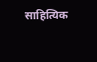साहित्यिक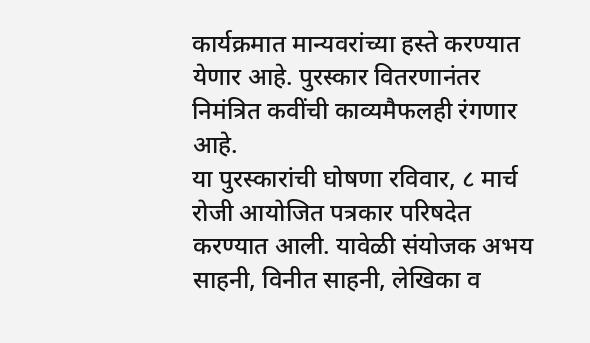कार्यक्रमात मान्यवरांच्या हस्ते करण्यात येणार आहे. पुरस्कार वितरणानंतर निमंत्रित कवींची काव्यमैफलही रंगणार आहे.
या पुरस्कारांची घोषणा रविवार, ८ मार्च रोजी आयोजित पत्रकार परिषदेत करण्यात आली. यावेळी संयोजक अभय साहनी, विनीत साहनी, लेखिका व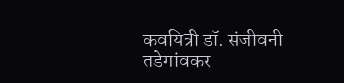कवयित्री डॉ. संजीवनी तडेगांवकर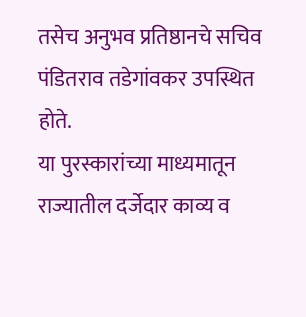तसेच अनुभव प्रतिष्ठानचे सचिव पंडितराव तडेगांवकर उपस्थित होते.
या पुरस्कारांच्या माध्यमातून राज्यातील दर्जेदार काव्य व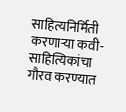साहित्यनिर्मिती करणाऱ्या कवी-साहित्यिकांचा गौरव करण्यात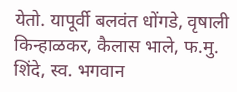येतो. यापूर्वी बलवंत धोंगडे, वृषाली किन्हाळकर, कैलास भाले, फ.मु. शिंदे, स्व. भगवान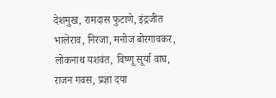देशमुख, रामदास फुटाणे, इंद्रजीत भालेराव, निरजा, मनोज बोरगावकर, लोकनाथ यशवंत, विष्णू सूर्या वाघ, राजन गवस, प्रज्ञा दया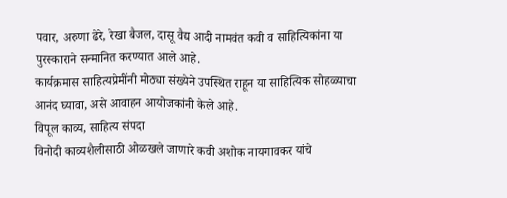पवार, अरुणा ढेरे, रेखा बैजल, दासू वैद्य आदी नामवंत कवी व साहित्यिकांना या पुरस्काराने सन्मानित करण्यात आले आहे.
कार्यक्रमास साहित्यप्रेमींनी मोठ्या संख्येने उपस्थित राहून या साहित्यिक सोहळ्याचा आनंद घ्यावा, असे आवाहन आयोजकांनी केले आहे.
विपूल काव्य, साहित्य संपदा
विनोदी काव्यशैलीसाठी ओळखले जाणारे कवी अशोक नायगावकर यांचे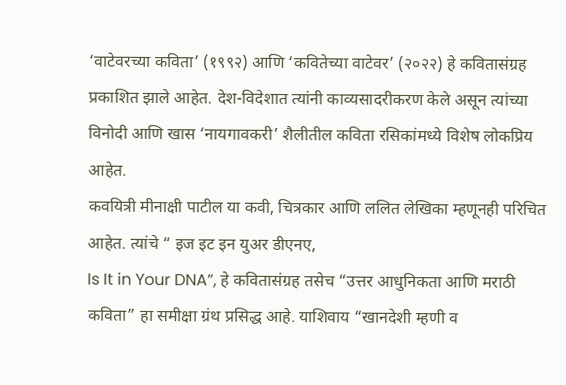‘वाटेवरच्या कविता’ (१९९२) आणि ‘कवितेच्या वाटेवर’ (२०२२) हे कवितासंग्रह प्रकाशित झाले आहेत. देश-विदेशात त्यांनी काव्यसादरीकरण केले असून त्यांच्या विनोदी आणि खास ‘नायगावकरी’ शैलीतील कविता रसिकांमध्ये विशेष लोकप्रिय आहेत.
कवयित्री मीनाक्षी पाटील या कवी, चित्रकार आणि ललित लेखिका म्हणूनही परिचित आहेत. त्यांचे “ इज इट इन युअर डीएनए,
Is It in Your DNA”, हे कवितासंग्रह तसेच “उत्तर आधुनिकता आणि मराठी कविता” हा समीक्षा ग्रंथ प्रसिद्ध आहे. याशिवाय “खानदेशी म्हणी व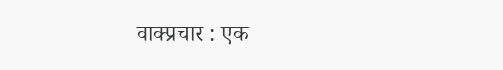वाक्प्रचार : एक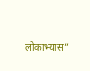लोकाभ्यास”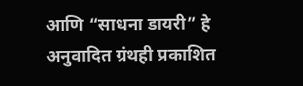आणि “साधना डायरी” हे अनुवादित ग्रंथही प्रकाशित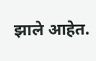झाले आहेत.